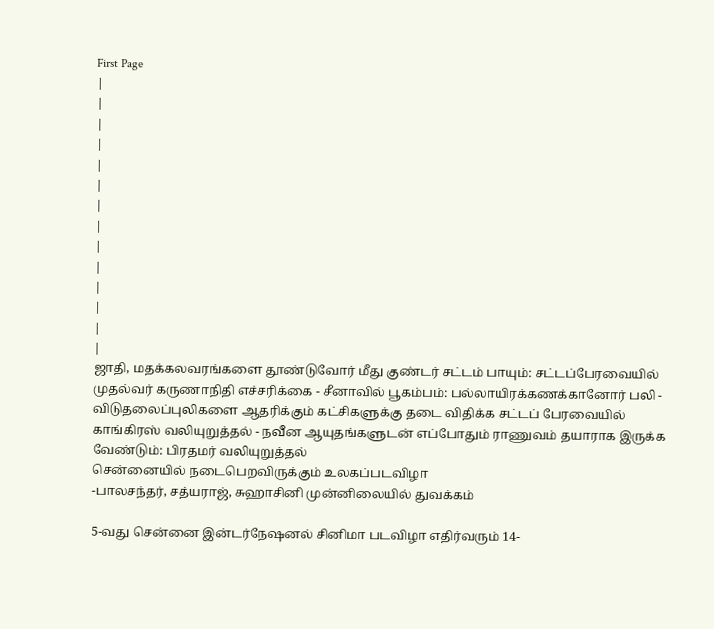First Page
|
|
|
|
|
|
|
|
|
|
|
|
|
|
ஜாதி, மதக்கலவரங்களை தூண்டுவோர் மீது குண்டர் சட்டம் பாயும்: சட்டப்பேரவையில் முதல்வர் கருணாநிதி எச்சரிக்கை - சீனாவில் பூகம்பம்: பல்லாயிரக்கணக்கானோர் பலி - விடுதலைப்புலிகளை ஆதரிக்கும் கட்சிகளுக்கு தடை விதிக்க சட்டப் பேரவையில் காங்கிரஸ் வலியுறுத்தல் - நவீன ஆயுதங்களுடன் எப்போதும் ராணுவம் தயாராக இருக்க வேண்டும்: பிரதமர் வலியுறுத்தல்
சென்னையில் நடைபெறவிருக்கும் உலகப்படவிழா
-பாலசந்தர், சத்யராஜ், சுஹாசினி முன்னிலையில் துவக்கம்

5-வது சென்னை இன்டர்நேஷனல் சினிமா படவிழா எதிர்வரும் 14-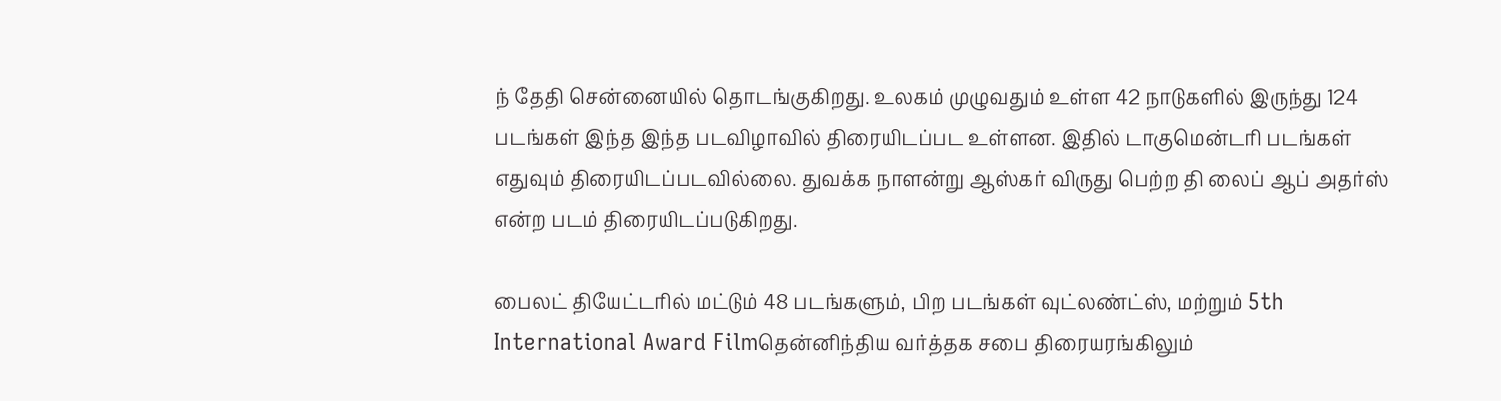ந் தேதி சென்னையில் தொடங்குகிறது. உலகம் முழுவதும் உள்ள 42 நாடுகளில் இருந்து 124 படங்கள் இந்த இந்த படவிழாவில் திரையிடப்பட உள்ளன. இதில் டாகுமென்டரி படங்கள் எதுவும் திரையிடப்படவில்லை. துவக்க நாளன்று ஆஸ்கர் விருது பெற்ற தி லைப் ஆப் அதர்ஸ் என்ற படம் திரையிடப்படுகிறது.

பைலட் தியேட்டரில் மட்டும் 48 படங்களும், பிற படங்கள் வுட்லண்ட்ஸ், மற்றும் 5th International Award Filmதென்னிந்திய வர்த்தக சபை திரையரங்கிலும்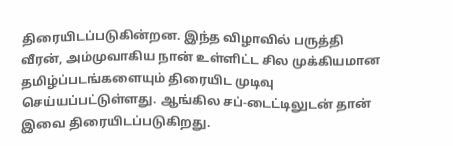திரையிடப்படுகின்றன. இந்த விழாவில் பருத்தி வீரன், அம்முவாகிய நான் உள்ளிட்ட சில முக்கியமான தமிழ்ப்படங்களையும் திரையிட முடிவு செய்யப்பட்டுள்ளது. ஆங்கில சப்-டைட்டிலுடன் தான் இவை திரையிடப்படுகிறது.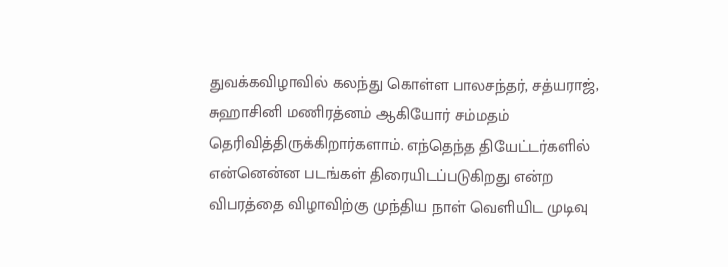துவக்கவிழாவில் கலந்து கொள்ள பாலசந்தர், சத்யராஜ், சுஹாசினி மணிரத்னம் ஆகியோர் சம்மதம் தெரிவித்திருக்கிறார்களாம். எந்தெந்த தியேட்டர்களில் என்னென்ன படங்கள் திரையிடப்படுகிறது என்ற விபரத்தை விழாவிற்கு முந்திய நாள் வெளியிட முடிவு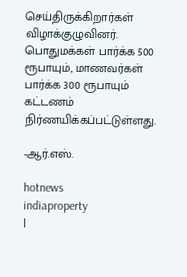செய்திருக்கிறார்கள் விழாக்குழுவினர். பொதுமக்கள் பார்க்க 500 ரூபாயும், மாணவர்கள் பார்க்க 300 ரூபாயும் கட்டணம் நிர்ணயிக்கப்பட்டுள்ளது.

-ஆர்.எஸ்.

hotnews
indiaproperty
|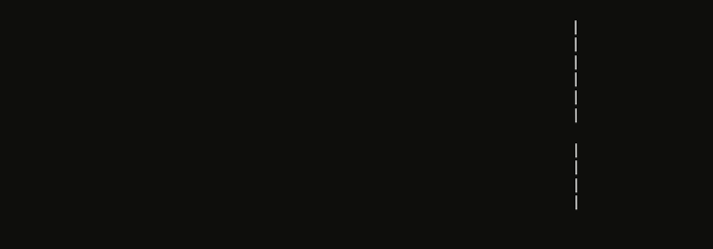|
|
|
|
|
|

|
|
|
|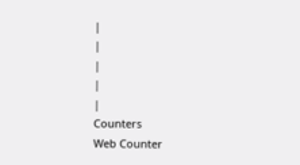|
|
|
|
|
Counters
Web Counter